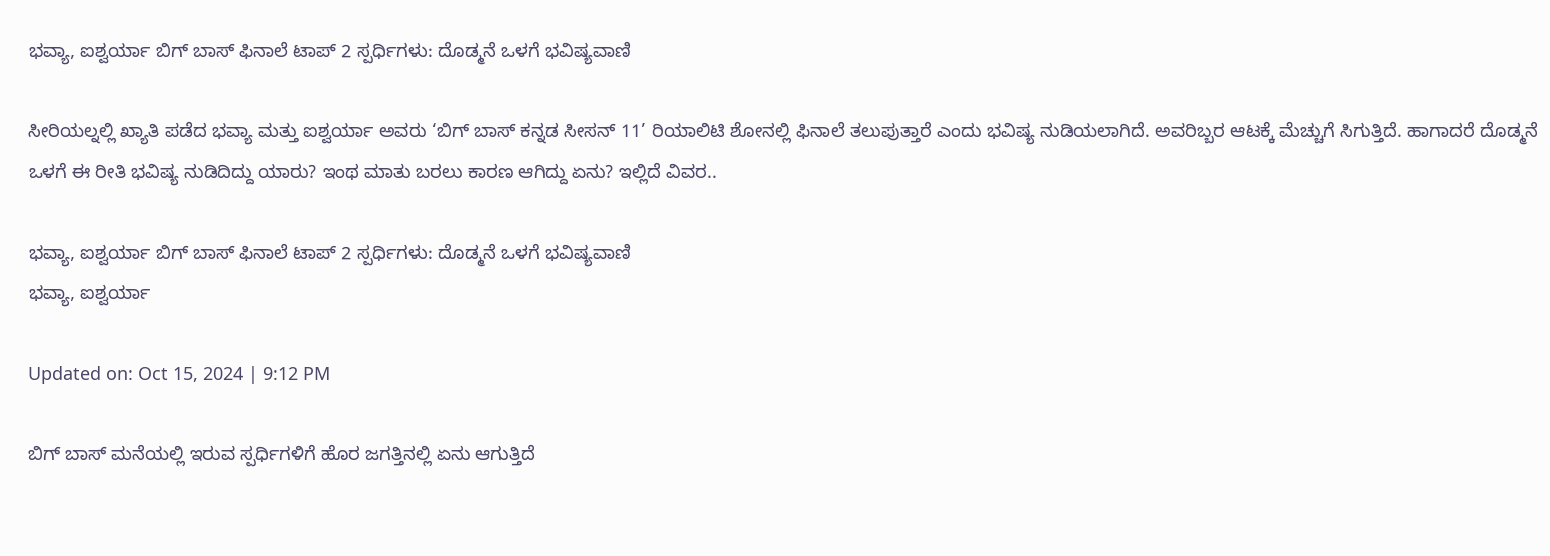ಭವ್ಯಾ, ಐಶ್ವರ್ಯಾ ಬಿಗ್ ಬಾಸ್ ಫಿನಾಲೆ ಟಾಪ್ 2 ಸ್ಪರ್ಧಿಗಳು: ದೊಡ್ಮನೆ ಒಳಗೆ ಭವಿಷ್ಯವಾಣಿ

ಸೀರಿಯಲ್ನಲ್ಲಿ ಖ್ಯಾತಿ ಪಡೆದ ಭವ್ಯಾ ಮತ್ತು ಐಶ್ವರ್ಯಾ ಅವರು ‘ಬಿಗ್ ಬಾಸ್ ಕನ್ನಡ ಸೀಸನ್ 11’ ರಿಯಾಲಿಟಿ ಶೋನಲ್ಲಿ ಫಿನಾಲೆ ತಲುಪುತ್ತಾರೆ ಎಂದು ಭವಿಷ್ಯ ನುಡಿಯಲಾಗಿದೆ. ಅವರಿಬ್ಬರ ಆಟಕ್ಕೆ ಮೆಚ್ಚುಗೆ ಸಿಗುತ್ತಿದೆ. ಹಾಗಾದರೆ ದೊಡ್ಮನೆ ಒಳಗೆ ಈ ರೀತಿ ಭವಿಷ್ಯ ನುಡಿದಿದ್ದು ಯಾರು? ಇಂಥ ಮಾತು ಬರಲು ಕಾರಣ ಆಗಿದ್ದು ಏನು? ಇಲ್ಲಿದೆ ವಿವರ..

ಭವ್ಯಾ, ಐಶ್ವರ್ಯಾ ಬಿಗ್ ಬಾಸ್ ಫಿನಾಲೆ ಟಾಪ್ 2 ಸ್ಪರ್ಧಿಗಳು: ದೊಡ್ಮನೆ ಒಳಗೆ ಭವಿಷ್ಯವಾಣಿ
ಭವ್ಯಾ, ಐಶ್ವರ್ಯಾ

Updated on: Oct 15, 2024 | 9:12 PM

ಬಿಗ್ ಬಾಸ್ ಮನೆಯಲ್ಲಿ ಇರುವ ಸ್ಪರ್ಧಿಗಳಿಗೆ ಹೊರ ಜಗತ್ತಿನಲ್ಲಿ ಏನು ಆಗುತ್ತಿದೆ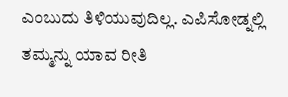ಎಂಬುದು ತಿಳಿಯುವುದಿಲ್ಲ. ಎಪಿಸೋಡ್ನಲ್ಲಿ ತಮ್ಮನ್ನು ಯಾವ ರೀತಿ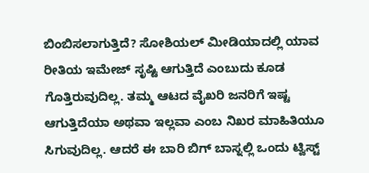ಬಿಂಬಿಸಲಾಗುತ್ತಿದೆ? ಸೋಶಿಯಲ್ ಮೀಡಿಯಾದಲ್ಲಿ ಯಾವ ರೀತಿಯ ಇಮೇಜ್ ಸೃಷ್ಟಿ ಆಗುತ್ತಿದೆ ಎಂಬುದು ಕೂಡ ಗೊತ್ತಿರುವುದಿಲ್ಲ. ತಮ್ಮ ಆಟದ ವೈಖರಿ ಜನರಿಗೆ ಇಷ್ಟ ಆಗುತ್ತಿದೆಯಾ ಅಥವಾ ಇಲ್ಲವಾ ಎಂಬ ನಿಖರ ಮಾಹಿತಿಯೂ ಸಿಗುವುದಿಲ್ಲ. ಆದರೆ ಈ ಬಾರಿ ಬಿಗ್ ಬಾಸ್ನಲ್ಲಿ ಒಂದು ಟ್ವಿಸ್ಟ್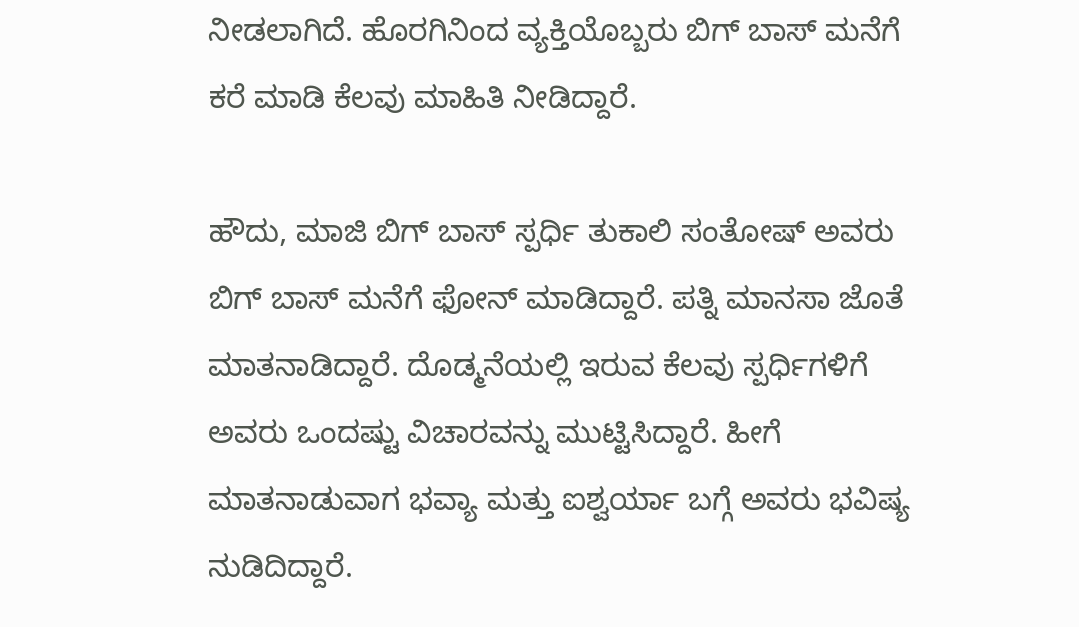ನೀಡಲಾಗಿದೆ. ಹೊರಗಿನಿಂದ ವ್ಯಕ್ತಿಯೊಬ್ಬರು ಬಿಗ್ ಬಾಸ್ ಮನೆಗೆ ಕರೆ ಮಾಡಿ ಕೆಲವು ಮಾಹಿತಿ ನೀಡಿದ್ದಾರೆ.

ಹೌದು, ಮಾಜಿ ಬಿಗ್ ಬಾಸ್ ಸ್ಪರ್ಧಿ ತುಕಾಲಿ ಸಂತೋಷ್ ಅವರು ಬಿಗ್ ಬಾಸ್ ಮನೆಗೆ ಫೋನ್ ಮಾಡಿದ್ದಾರೆ. ಪತ್ನಿ ಮಾನಸಾ ಜೊತೆ ಮಾತನಾಡಿದ್ದಾರೆ. ದೊಡ್ಮನೆಯಲ್ಲಿ ಇರುವ ಕೆಲವು ಸ್ಪರ್ಧಿಗಳಿಗೆ ಅವರು ಒಂದಷ್ಟು ವಿಚಾರವನ್ನು ಮುಟ್ಟಿಸಿದ್ದಾರೆ. ಹೀಗೆ ಮಾತನಾಡುವಾಗ ಭವ್ಯಾ ಮತ್ತು ಐಶ್ವರ್ಯಾ ಬಗ್ಗೆ ಅವರು ಭವಿಷ್ಯ ನುಡಿದಿದ್ದಾರೆ.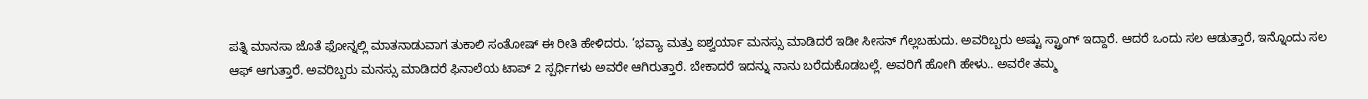ಪತ್ನಿ ಮಾನಸಾ ಜೊತೆ ಫೋನ್ನಲ್ಲಿ ಮಾತನಾಡುವಾಗ ತುಕಾಲಿ ಸಂತೋಷ್ ಈ ರೀತಿ ಹೇಳಿದರು. ‘ಭವ್ಯಾ ಮತ್ತು ಐಶ್ವರ್ಯಾ ಮನಸ್ಸು ಮಾಡಿದರೆ ಇಡೀ ಸೀಸನ್ ಗೆಲ್ಲಬಹುದು. ಅವರಿಬ್ಬರು ಅಷ್ಟು ಸ್ಟ್ರಾಂಗ್ ಇದ್ದಾರೆ. ಆದರೆ ಒಂದು ಸಲ ಆಡುತ್ತಾರೆ, ಇನ್ನೊಂದು ಸಲ ಆಫ್ ಆಗುತ್ತಾರೆ. ಅವರಿಬ್ಬರು ಮನಸ್ಸು ಮಾಡಿದರೆ ಫಿನಾಲೆಯ ಟಾಪ್ 2 ಸ್ಪರ್ಧಿಗಳು ಅವರೇ ಆಗಿರುತ್ತಾರೆ. ಬೇಕಾದರೆ ಇದನ್ನು ನಾನು ಬರೆದುಕೊಡಬಲ್ಲೆ. ಅವರಿಗೆ ಹೋಗಿ ಹೇಳು.. ಅವರೇ ತಮ್ಮ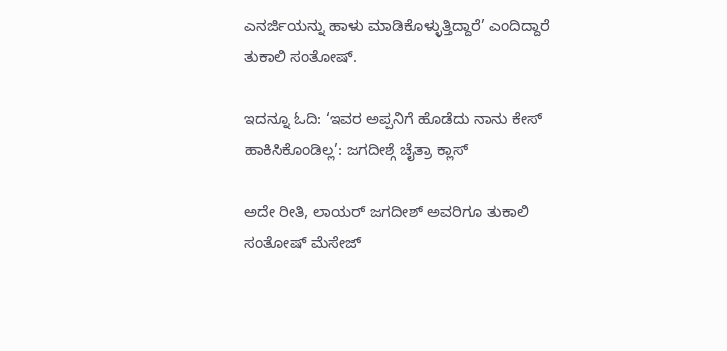ಎನರ್ಜಿಯನ್ನು ಹಾಳು ಮಾಡಿಕೊಳ್ಳುತ್ತಿದ್ದಾರೆ’ ಎಂದಿದ್ದಾರೆ ತುಕಾಲಿ ಸಂತೋಷ್.

ಇದನ್ನೂ ಓದಿ: ‘ಇವರ ಅಪ್ಪನಿಗೆ ಹೊಡೆದು ನಾನು ಕೇಸ್ ಹಾಕಿಸಿಕೊಂಡಿಲ್ಲ’: ಜಗದೀಶ್ಗೆ ಚೈತ್ರಾ ಕ್ಲಾಸ್

ಅದೇ ರೀತಿ, ಲಾಯರ್ ಜಗದೀಶ್ ಅವರಿಗೂ ತುಕಾಲಿ ಸಂತೋಷ್ ಮೆಸೇಜ್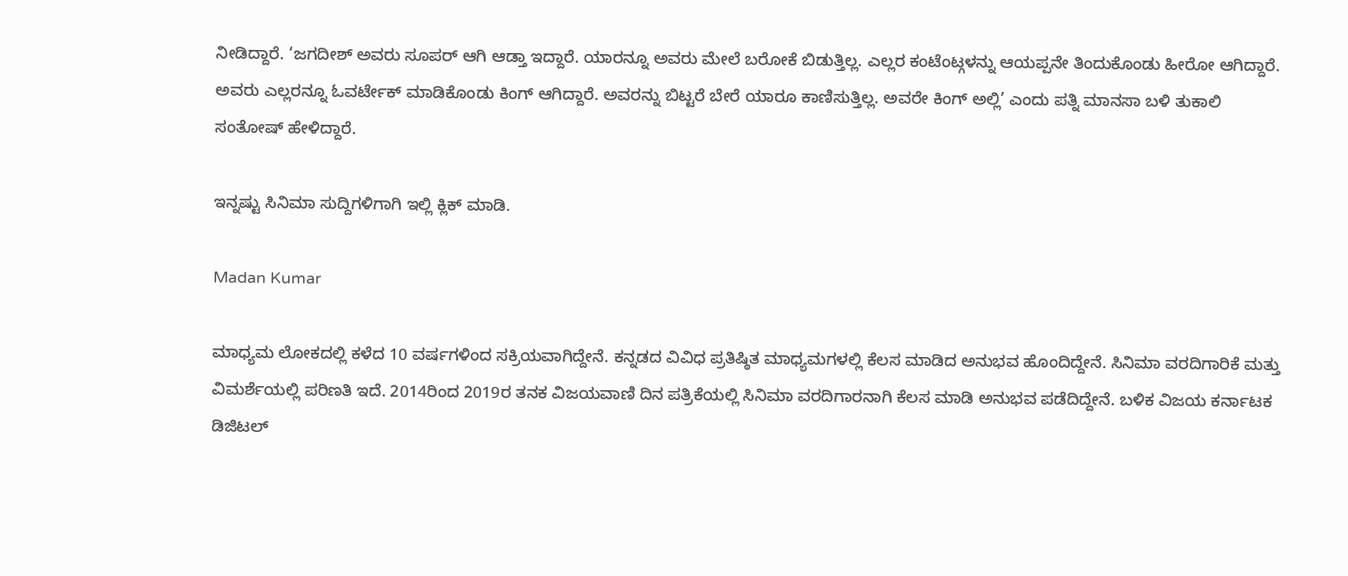ನೀಡಿದ್ದಾರೆ. ‘ಜಗದೀಶ್ ಅವರು ಸೂಪರ್ ಆಗಿ ಆಡ್ತಾ ಇದ್ದಾರೆ. ಯಾರನ್ನೂ ಅವರು ಮೇಲೆ ಬರೋಕೆ ಬಿಡುತ್ತಿಲ್ಲ. ಎಲ್ಲರ ಕಂಟೆಂಟ್ಗಳನ್ನು ಆಯಪ್ಪನೇ ತಿಂದುಕೊಂಡು ಹೀರೋ ಆಗಿದ್ದಾರೆ. ಅವರು ಎಲ್ಲರನ್ನೂ ಓವರ್ಟೇಕ್ ಮಾಡಿಕೊಂಡು ಕಿಂಗ್ ಆಗಿದ್ದಾರೆ. ಅವರನ್ನು ಬಿಟ್ಟರೆ ಬೇರೆ ಯಾರೂ ಕಾಣಿಸುತ್ತಿಲ್ಲ. ಅವರೇ ಕಿಂಗ್ ಅಲ್ಲಿ’ ಎಂದು ಪತ್ನಿ ಮಾನಸಾ ಬಳಿ ತುಕಾಲಿ ಸಂತೋಷ್ ಹೇಳಿದ್ದಾರೆ.

ಇನ್ನಷ್ಟು ಸಿನಿಮಾ ಸುದ್ದಿಗಳಿಗಾಗಿ ಇಲ್ಲಿ ಕ್ಲಿಕ್ ಮಾಡಿ.

Madan Kumar

ಮಾಧ್ಯಮ ಲೋಕದಲ್ಲಿ ಕಳೆದ 10 ವರ್ಷಗಳಿಂದ ಸಕ್ರಿಯವಾಗಿದ್ದೇನೆ. ಕನ್ನಡದ ವಿವಿಧ ಪ್ರತಿಷ್ಠಿತ ಮಾಧ್ಯಮಗಳಲ್ಲಿ ಕೆಲಸ ಮಾಡಿದ ಅನುಭವ ಹೊಂದಿದ್ದೇನೆ. ಸಿನಿಮಾ ವರದಿಗಾರಿಕೆ ಮತ್ತು ವಿಮರ್ಶೆಯಲ್ಲಿ ಪರಿಣತಿ ಇದೆ. 2014ರಿಂದ 2019ರ ತನಕ ವಿಜಯವಾಣಿ ದಿನ ಪತ್ರಿಕೆಯಲ್ಲಿ ಸಿನಿಮಾ ವರದಿಗಾರನಾಗಿ ಕೆಲಸ ಮಾಡಿ ಅನುಭವ ಪಡೆದಿದ್ದೇನೆ. ಬಳಿಕ ವಿಜಯ ಕರ್ನಾಟಕ ಡಿಜಿಟಲ್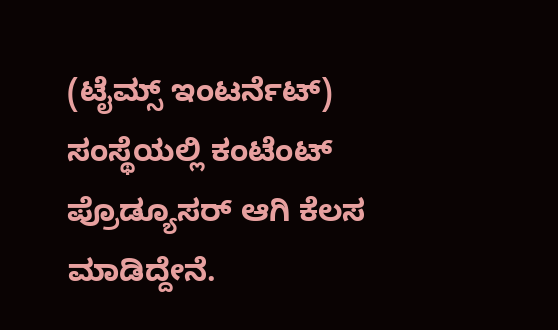(ಟೈಮ್ಸ್ ಇಂಟರ್ನೆಟ್) ಸಂಸ್ಥೆಯಲ್ಲಿ ಕಂಟೆಂಟ್ ಪ್ರೊಡ್ಯೂಸರ್ ಆಗಿ ಕೆಲಸ ಮಾಡಿದ್ದೇನೆ.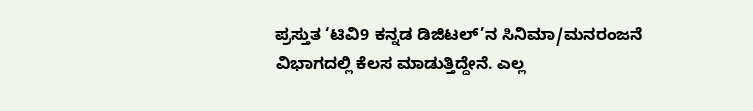ಪ್ರಸ್ತುತ ‘ಟಿವಿ9 ಕನ್ನಡ ಡಿಜಿಟಲ್’ನ ಸಿನಿಮಾ/ಮನರಂಜನೆ ವಿಭಾಗದಲ್ಲಿ ಕೆಲಸ ಮಾಡುತ್ತಿದ್ದೇನೆ. ಎಲ್ಲ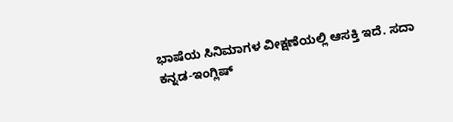ಭಾಷೆಯ ಸಿನಿಮಾಗಳ ವೀಕ್ಷಣೆಯಲ್ಲಿ ಆಸಕ್ತಿ ಇದೆ. ಸದಾ ಕನ್ನಡ-ಇಂಗ್ಲಿಷ್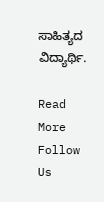ಸಾಹಿತ್ಯದ ವಿದ್ಯಾರ್ಥಿ.

Read More
Follow Us